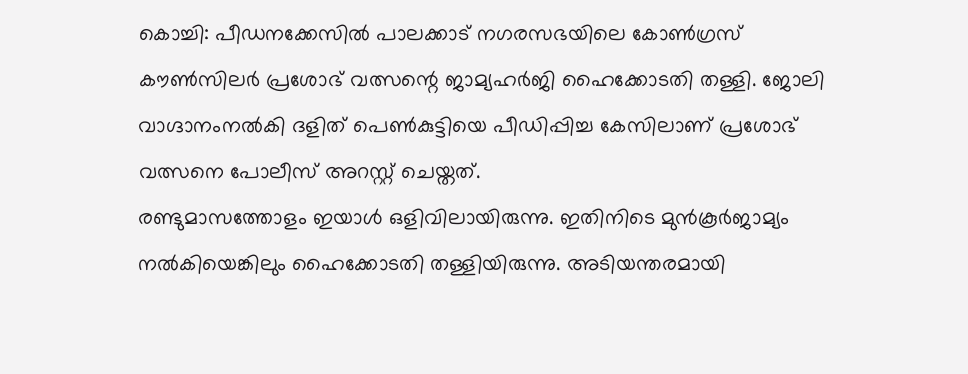കൊച്ചി: പീഡനക്കേസിൽ പാലക്കാട് നഗരസഭയിലെ കോൺഗ്രസ് കൗൺസിലർ പ്രശോഭ് വത്സന്റെ ജാമ്യഹർജി ഹൈക്കോടതി തള്ളി. ജോലി വാഗ്ദാനംനൽകി ദളിത് പെൺകുട്ടിയെ പീഡിപ്പിച്ച കേസിലാണ് പ്രശോഭ് വത്സനെ പോലീസ് അറസ്റ്റ് ചെയ്തത്.
രണ്ടുമാസത്തോളം ഇയാൾ ഒളിവിലായിരുന്നു. ഇതിനിടെ മുൻകൂർജാമ്യം നൽകിയെങ്കിലും ഹൈക്കോടതി തള്ളിയിരുന്നു. അടിയന്തരമായി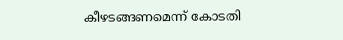കീഴടങ്ങണമെന്ന് കോടതി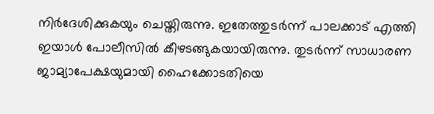നിർദേശിക്കുകയും ചെയ്തിരുന്നു. ഇതേത്തുടർന്ന് പാലക്കാട് എത്തി ഇയാൾ പോലീസിൽ കീഴടങ്ങുകയായിരുന്നു. തുടർന്ന് സാധാരണ ജാമ്യാപേക്ഷയുമായി ഹൈക്കോടതിയെ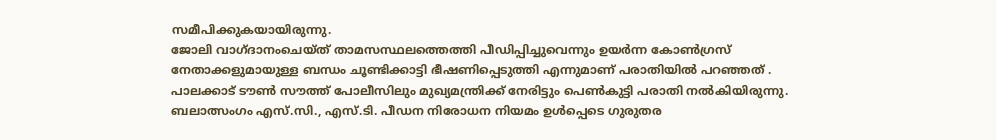സമീപിക്കുകയായിരുന്നു.
ജോലി വാഗ്ദാനംചെയ്ത് താമസസ്ഥലത്തെത്തി പീഡിപ്പിച്ചുവെന്നും ഉയർന്ന കോൺഗ്രസ് നേതാക്കളുമായുള്ള ബന്ധം ചൂണ്ടിക്കാട്ടി ഭീഷണിപ്പെടുത്തി എന്നുമാണ് പരാതിയിൽ പറഞ്ഞത് . പാലക്കാട് ടൗൺ സൗത്ത് പോലീസിലും മുഖ്യമന്ത്രിക്ക് നേരിട്ടും പെൺകുട്ടി പരാതി നൽകിയിരുന്നു. ബലാത്സംഗം എസ്.സി., എസ്.ടി. പീഡന നിരോധന നിയമം ഉൾപ്പെടെ ഗുരുതര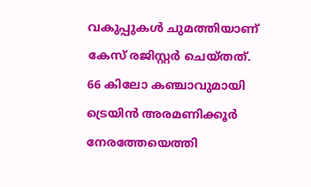വകുപ്പുകൾ ചുമത്തിയാണ് കേസ് രജിസ്റ്റർ ചെയ്തത്.
66 കിലോ കഞ്ചാവുമായി ട്രെയിൻ അരമണിക്കൂർ നേരത്തേയെത്തി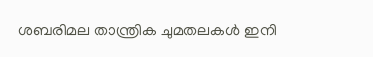ശബരിമല താന്ത്രിക ചുമതലകൾ ഇനി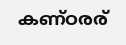കണ്ഠരര്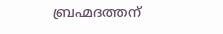ബ്രഹ്മദത്തന്